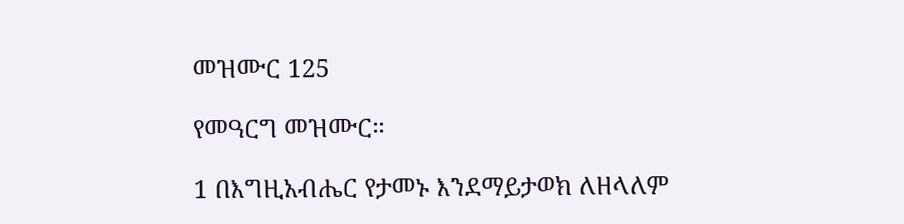መዝሙር 125

የመዓርግ መዝሙር።

1 በእግዚአብሔር የታመኑ እንደማይታወክ ለዘላለም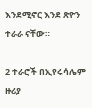እንደሚኖር እንደ ጽዮን ተራራ ናቸው።

2 ተራሮች በኢየሩሳሌም ዙሪያ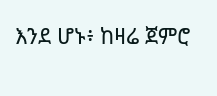እንደ ሆኑ፥ ከዛሬ ጀምሮ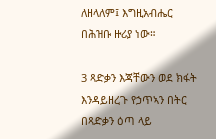ለዘላለም፤ እግዚአብሔር በሕዝቡ ዙሪያ ነው።

3 ጻድቃን እጃቸውን ወደ ክፋት እንዳይዘረጉ የኃጥኣን በትር በጻድቃን ዕጣ ላይ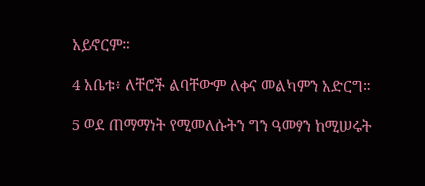አይኖርም።

4 አቤቱ፥ ለቸሮች ልባቸውም ለቀና መልካምን አድርግ።

5 ወደ ጠማማነት የሚመለሱትን ግን ዓመፃን ከሚሠሩት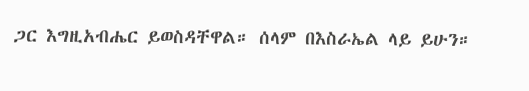ጋር እግዚአብሔር ይወስዳቸዋል። ሰላም በእስራኤል ላይ ይሁን።